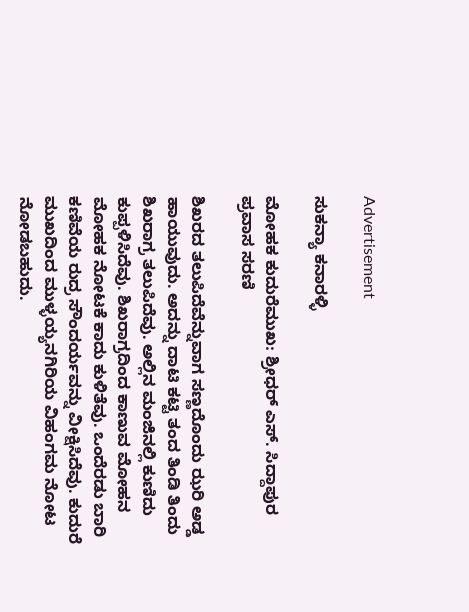Advertisement

ಸುಕನ್ಯಾ ಕನಾರಳ್ಳಿ

ಮೋಹಕ ಕುದುರೆಮುಖ: ಶ್ರೀಧರ್‌ ಎಸ್. ಸಿದ್ದಾಪುರ ಪ್ರವಾಸ ಸರಣಿ

ಶಿಖರದ ತಲುಪಿದೆವೆನ್ನುವಾಗ ಸಣ್ಣದೊಂದು ಝರಿ ಅಡ್ಡ ಹಾಯುವುದು. ಅದನ್ನು ದಾಟಿ ಕಟ್ಟಿ ತಂದ ತಿಂಡಿ ತಿಂದು ಶಿಖರಾಗ್ರ ತಲುಪಿದೆವು. ಅಲ್ಲಿನ ಮಂಜಿನಲ್ಲಿ ಕುಣಿದು ಕುಪ್ಪಳಿಸಿದೆವು. ಶಿಖರಾಗ್ರದಿಂದ ಕಾಣುವ ಮೋಹನ ಮೋಹಕ ನೋಟಕೆ ಕಾದು ಕುಳಿತೆವು. ಒಂದೆರಡು ಬಾರಿ ಕಣಿವೆಯ ರುದ್ರ ಸೌಂದರ್ಯವನ್ನು ವೀಕ್ಷಿಸಿದೆವು. ಕುದುರೆ ಮುಖದಿಂದ ಮುಳ್ಳಯ್ಯನಗಿರಿಯ ವಿಹಂಗಮ ನೋಟ ನೋಡಬಹುದು.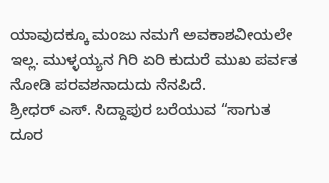ಯಾವುದಕ್ಕೂ ಮಂಜು ನಮಗೆ ಅವಕಾಶವೀಯಲೇ ಇಲ್ಲ. ಮುಳ್ಳಯ್ಯನ ಗಿರಿ ಏರಿ ಕುದುರೆ ಮುಖ ಪರ್ವತ ನೋಡಿ ಪರವಶನಾದುದು ನೆನಪಿದೆ.
ಶ್ರೀಧರ್‌ ಎಸ್. ಸಿದ್ದಾಪುರ ಬರೆಯುವ “ಸಾಗುತ ದೂರ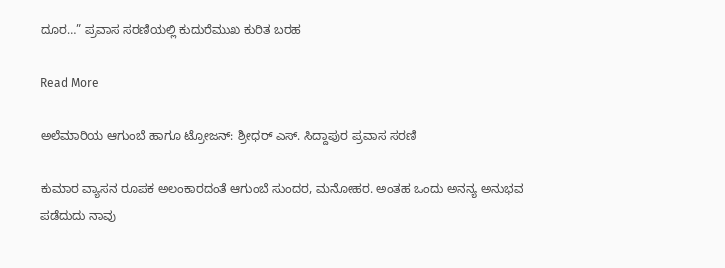ದೂರ…” ಪ್ರವಾಸ ಸರಣಿಯಲ್ಲಿ ಕುದುರೆಮುಖ ಕುರಿತ ಬರಹ

Read More

ಅಲೆಮಾರಿಯ ಆಗುಂಬೆ ಹಾಗೂ ಟ್ರೋಜನ್‌: ಶ್ರೀಧರ್‌ ಎಸ್. ಸಿದ್ದಾಪುರ ಪ್ರವಾಸ ಸರಣಿ

ಕುಮಾರ ವ್ಯಾಸನ ರೂಪಕ ಅಲಂಕಾರದಂತೆ ಆಗುಂಬೆ ಸುಂದರ, ಮನೋಹರ. ಅಂತಹ ಒಂದು ಅನನ್ಯ ಅನುಭವ ಪಡೆದುದು ನಾವು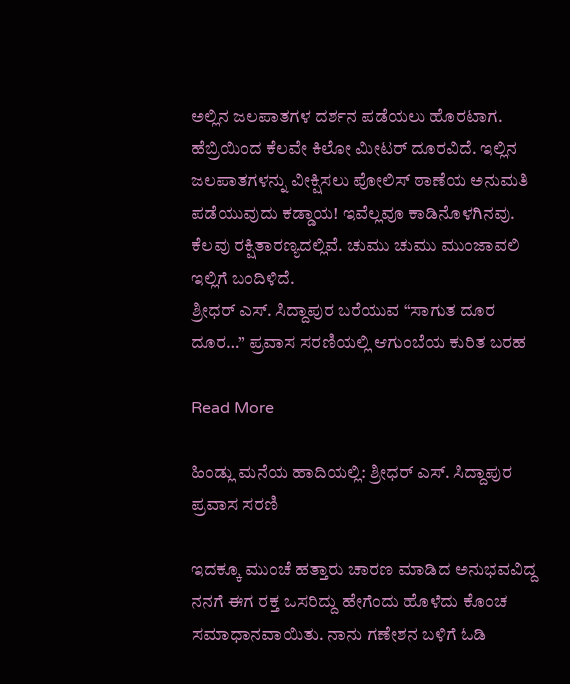ಅಲ್ಲಿನ ಜಲಪಾತಗಳ ದರ್ಶನ ಪಡೆಯಲು ಹೊರಟಾಗ. ಹೆಬ್ರಿಯಿಂದ ಕೆಲವೇ ಕಿಲೋ ಮೀಟರ್ ದೂರವಿದೆ. ಇಲ್ಲಿನ ಜಲಪಾತಗಳನ್ನು ವೀಕ್ಷಿಸಲು ಪೋಲಿಸ್ ಠಾಣೆಯ ಅನುಮತಿ ಪಡೆಯುವುದು ಕಡ್ಡಾಯ! ಇವೆಲ್ಲವೂ ಕಾಡಿನೊಳಗಿನವು. ಕೆಲವು ರಕ್ಷಿತಾರಣ್ಯದಲ್ಲಿವೆ. ಚುಮು ಚುಮು ಮುಂಜಾವಲಿ ಇಲ್ಲಿಗೆ ಬಂದಿಳಿದೆ.
ಶ್ರೀಧರ್‌ ಎಸ್. ಸಿದ್ದಾಪುರ ಬರೆಯುವ “ಸಾಗುತ ದೂರ ದೂರ…” ಪ್ರವಾಸ ಸರಣಿಯಲ್ಲಿ ಆಗುಂಬೆಯ ಕುರಿತ ಬರಹ

Read More

ಹಿಂಡ್ಲು ಮನೆಯ ಹಾದಿಯಲ್ಲಿ: ಶ್ರೀಧರ್‌ ಎಸ್. ಸಿದ್ದಾಪುರ ಪ್ರವಾಸ ಸರಣಿ

ಇದಕ್ಕೂ ಮುಂಚೆ ಹತ್ತಾರು ಚಾರಣ ಮಾಡಿದ ಅನುಭವವಿದ್ದ ನನಗೆ ಈಗ ರಕ್ತ ಒಸರಿದ್ದು ಹೇಗೆಂದು ಹೊಳೆದು ಕೊಂಚ ಸಮಾಧಾನವಾಯಿತು. ನಾನು ಗಣೇಶನ ಬಳಿಗೆ ಓಡಿ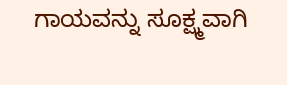ಗಾಯವನ್ನು ಸೂಕ್ಷ್ಮವಾಗಿ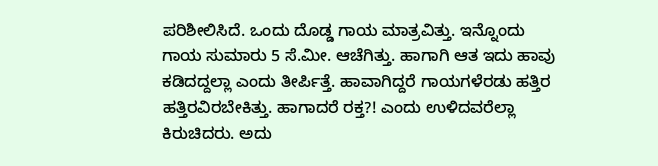ಪರಿಶೀಲಿಸಿದೆ. ಒಂದು ದೊಡ್ಡ ಗಾಯ ಮಾತ್ರವಿತ್ತು. ಇನ್ನೊಂದು ಗಾಯ ಸುಮಾರು 5 ಸೆ.ಮೀ. ಆಚೆಗಿತ್ತು. ಹಾಗಾಗಿ ಆತ ಇದು ಹಾವು ಕಡಿದದ್ದಲ್ಲಾ ಎಂದು ತೀರ್ಪಿತ್ತೆ. ಹಾವಾಗಿದ್ದರೆ ಗಾಯಗಳೆರಡು ಹತ್ತಿರ ಹತ್ತಿರವಿರಬೇಕಿತ್ತು. ಹಾಗಾದರೆ ರಕ್ತ?! ಎಂದು ಉಳಿದವರೆಲ್ಲಾ ಕಿರುಚಿದರು. ಅದು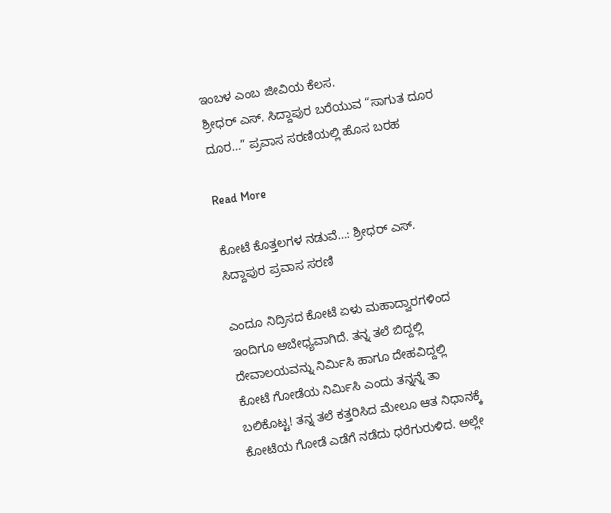ಇಂಬಳ ಎಂಬ ಜೀವಿಯ ಕೆಲಸ.
ಶ್ರೀಧರ್‌ ಎಸ್. ಸಿದ್ದಾಪುರ ಬರೆಯುವ “ಸಾಗುತ ದೂರ ದೂರ…” ಪ್ರವಾಸ ಸರಣಿಯಲ್ಲಿ ಹೊಸ ಬರಹ

Read More

ಕೋಟೆ ಕೊತ್ತಲಗಳ ನಡುವೆ…: ಶ್ರೀಧರ್‌ ಎಸ್. ಸಿದ್ದಾಪುರ ಪ್ರವಾಸ ಸರಣಿ

ಎಂದೂ ನಿದ್ರಿಸದ ಕೋಟೆ ಏಳು ಮಹಾದ್ವಾರಗಳಿಂದ ಇಂದಿಗೂ ಅಬೇಧ್ಯವಾಗಿದೆ. ತನ್ನ ತಲೆ ಬಿದ್ದಲ್ಲಿ ದೇವಾಲಯವನ್ನು ನಿರ್ಮಿಸಿ ಹಾಗೂ ದೇಹವಿದ್ದಲ್ಲಿ ಕೋಟೆ ಗೋಡೆಯ ನಿರ್ಮಿಸಿ ಎಂದು ತನ್ನನ್ನೆ ತಾ ಬಲಿಕೊಟ್ಟ! ತನ್ನ ತಲೆ ಕತ್ತರಿಸಿದ ಮೇಲೂ ಆತ ನಿಧಾನಕ್ಕೆ ಕೋಟೆಯ ಗೋಡೆ ಎಡೆಗೆ ನಡೆದು ಧರೆಗುರುಳಿದ. ಅಲ್ಲೇ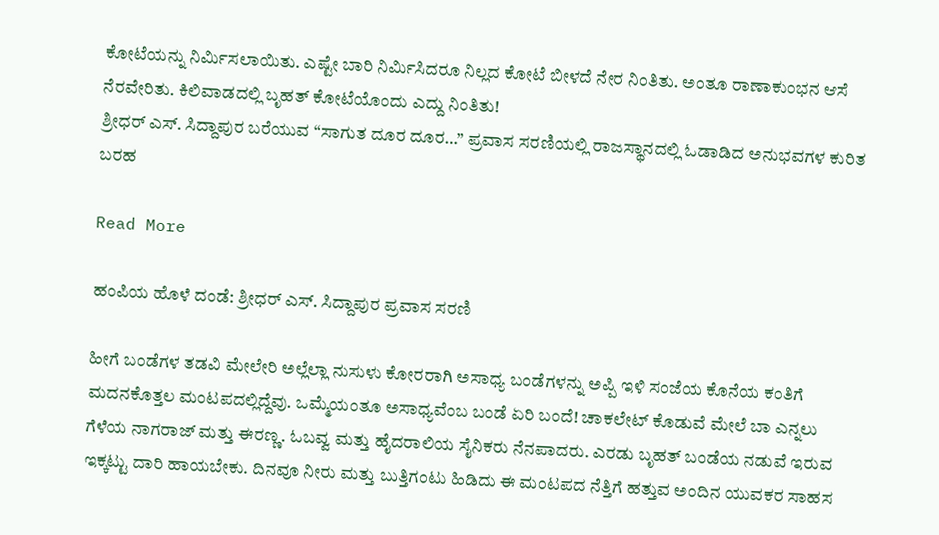ಕೋಟೆಯನ್ನು ನಿರ್ಮಿಸಲಾಯಿತು. ಎಷ್ಟೇ ಬಾರಿ ನಿರ್ಮಿಸಿದರೂ ನಿಲ್ಲದ ಕೋಟೆ ಬೀಳದೆ ನೇರ ನಿಂತಿತು. ಅಂತೂ ರಾಣಾಕುಂಭನ ಆಸೆ ನೆರವೇರಿತು. ಕಿಲಿವಾಡದಲ್ಲಿ ಬೃಹತ್ ಕೋಟೆಯೊಂದು ಎದ್ದು ನಿಂತಿತು!
ಶ್ರೀಧರ್‌ ಎಸ್. ಸಿದ್ದಾಪುರ ಬರೆಯುವ “ಸಾಗುತ ದೂರ ದೂರ…” ಪ್ರವಾಸ ಸರಣಿಯಲ್ಲಿ ರಾಜಸ್ಥಾನದಲ್ಲಿ ಓಡಾಡಿದ ಅನುಭವಗಳ ಕುರಿತ ಬರಹ

Read More

ಹಂಪಿಯ ಹೊಳೆ ದಂಡೆ: ಶ್ರೀಧರ್‌ ಎಸ್. ಸಿದ್ದಾಪುರ ಪ್ರವಾಸ ಸರಣಿ

ಹೀಗೆ ಬಂಡೆಗಳ ತಡವಿ ಮೇಲೇರಿ ಅಲ್ಲೆಲ್ಲಾ ನುಸುಳು ಕೋರರಾಗಿ ಅಸಾಧ್ಯ ಬಂಡೆಗಳನ್ನು ಅಪ್ಪಿ ಇಳಿ ಸಂಜೆಯ ಕೊನೆಯ ಕಂತಿಗೆ ಮದನಕೊತ್ತಲ ಮಂಟಪದಲ್ಲಿದ್ದೆವು. ಒಮ್ಮೆಯಂತೂ ಅಸಾಧ್ಯವೆಂಬ ಬಂಡೆ ಏರಿ ಬಂದೆ! ಚಾಕಲೇಟ್‌ ಕೊಡುವೆ ಮೇಲೆ ಬಾ ಎನ್ನಲು ಗೆಳೆಯ ನಾಗರಾಜ್‌ ಮತ್ತು ಈರಣ್ಣ. ಓಬವ್ವ ಮತ್ತು ಹೈದರಾಲಿಯ ಸೈನಿಕರು ನೆನಪಾದರು. ಎರಡು ಬೃಹತ್‌ ಬಂಡೆಯ ನಡುವೆ ಇರುವ ಇಕ್ಕಟ್ಟು ದಾರಿ ಹಾಯಬೇಕು. ದಿನವೂ ನೀರು ಮತ್ತು ಬುತ್ತಿಗಂಟು ಹಿಡಿದು ಈ ಮಂಟಪದ ನೆತ್ತಿಗೆ ಹತ್ತುವ ಅಂದಿನ ಯುವಕರ ಸಾಹಸ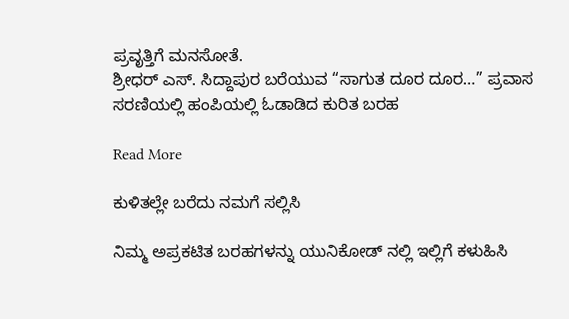ಪ್ರವೃತ್ತಿಗೆ ಮನಸೋತೆ.
ಶ್ರೀಧರ್‌ ಎಸ್. ಸಿದ್ದಾಪುರ ಬರೆಯುವ “ಸಾಗುತ ದೂರ ದೂರ…” ಪ್ರವಾಸ ಸರಣಿಯಲ್ಲಿ ಹಂಪಿಯಲ್ಲಿ ಓಡಾಡಿದ ಕುರಿತ ಬರಹ

Read More

ಕುಳಿತಲ್ಲೇ ಬರೆದು ನಮಗೆ ಸಲ್ಲಿಸಿ

ನಿಮ್ಮ ಅಪ್ರಕಟಿತ ಬರಹಗಳನ್ನು ಯುನಿಕೋಡ್ ನಲ್ಲಿ ಇಲ್ಲಿಗೆ ಕಳುಹಿಸಿ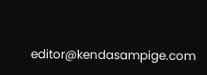editor@kendasampige.com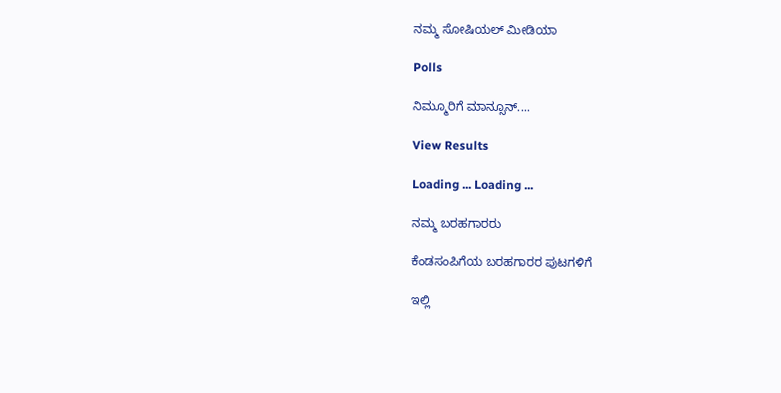ನಮ್ಮ ಸೋಷಿಯಲ್‌ ಮೀಡಿಯಾ

Polls

ನಿಮ್ಮೂರಿಗೆ ಮಾನ್ಸೂನ್....

View Results

Loading ... Loading ...

ನಮ್ಮ ಬರಹಗಾರರು

ಕೆಂಡಸಂಪಿಗೆಯ ಬರಹಗಾರರ ಪುಟಗಳಿಗೆ

ಇಲ್ಲಿ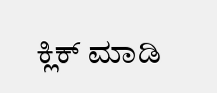ಕ್ಲಿಕ್ ಮಾಡಿ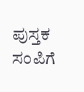ಪುಸ್ತಕ ಸಂಪಿಗೆ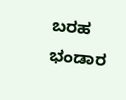ಬರಹ ಭಂಡಾರ